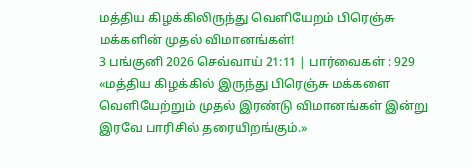மத்திய கிழக்கிலிருந்து வெளியேறம் பிரெஞ்சு மக்களின் முதல் விமானங்கள்!
3 பங்குனி 2026 செவ்வாய் 21:11 | பார்வைகள் : 929
«மத்திய கிழக்கில் இருந்து பிரெஞ்சு மக்களை வெளியேற்றும் முதல் இரண்டு விமானங்கள் இன்று இரவே பாரிசில் தரையிறங்கும்.»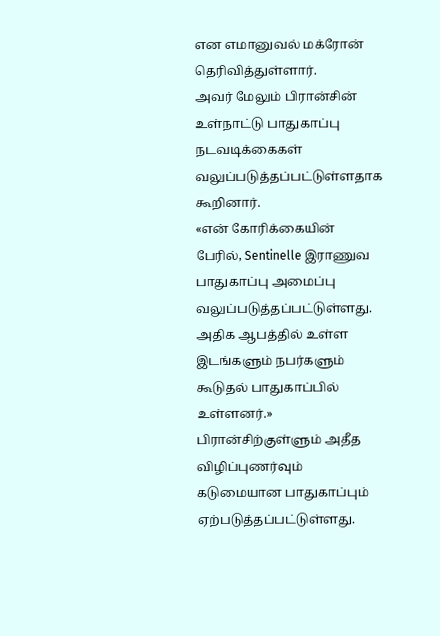என எமானுவல் மக்ரோன் தெரிவித்துள்ளார்.
அவர் மேலும் பிரான்சின் உள்நாட்டு பாதுகாப்பு நடவடிக்கைகள் வலுப்படுத்தப்பட்டுள்ளதாக கூறினார்.
«என் கோரிக்கையின் பேரில், Sentinelle இராணுவ பாதுகாப்பு அமைப்பு வலுப்படுத்தப்பட்டுள்ளது. அதிக ஆபத்தில் உள்ள இடங்களும் நபர்களும் கூடுதல் பாதுகாப்பில் உள்ளனர்.»
பிரான்சிற்குள்ளும் அதீத விழிப்புணர்வும் கடுமையான பாதுகாப்பும் ஏற்படுத்தப்பட்டுள்ளது.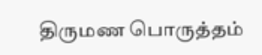திருமண பொருத்தம்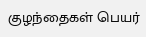குழந்தைகள் பெயர்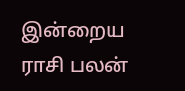இன்றைய ராசி பலன்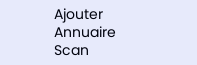Ajouter
Annuaire
Scan